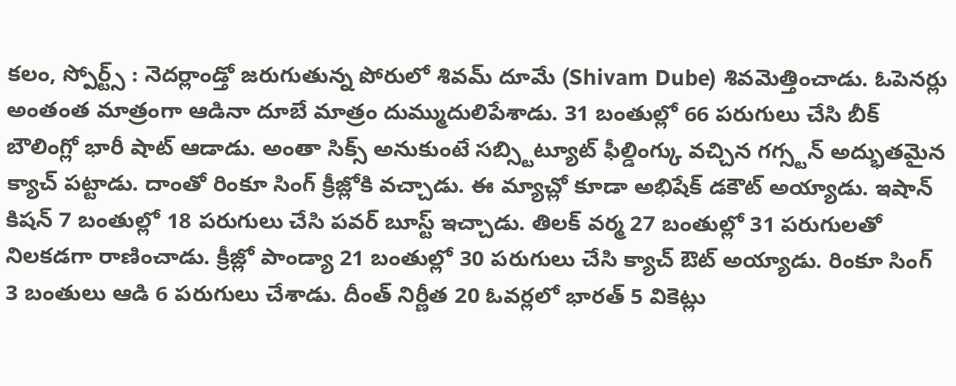కలం, స్పోర్ట్స్ : నెదర్లాండ్తో జరుగుతున్న పోరులో శివమ్ దూమే (Shivam Dube) శివమెత్తించాడు. ఓపెనర్లు అంతంత మాత్రంగా ఆడినా దూబే మాత్రం దుమ్ముదులిపేశాడు. 31 బంతుల్లో 66 పరుగులు చేసి బీక్ బౌలింగ్లో భారీ షాట్ ఆడాడు. అంతా సిక్స్ అనుకుంటే సబ్స్టిట్యూట్ ఫీల్డింగ్కు వచ్చిన గగ్స్టన్ అద్భుతమైన క్యాచ్ పట్టాడు. దాంతో రింకూ సింగ్ క్రీజ్లోకి వచ్చాడు. ఈ మ్యాచ్లో కూడా అభిషేక్ డకౌట్ అయ్యాడు. ఇషాన్ కిషన్ 7 బంతుల్లో 18 పరుగులు చేసి పవర్ బూస్ట్ ఇచ్చాడు. తిలక్ వర్మ 27 బంతుల్లో 31 పరుగులతో నిలకడగా రాణించాడు. క్రీజ్లో పాండ్యా 21 బంతుల్లో 30 పరుగులు చేసి క్యాచ్ ఔట్ అయ్యాడు. రింకూ సింగ్ 3 బంతులు ఆడి 6 పరుగులు చేశాడు. దీంత్ నిర్ణీత 20 ఓవర్లలో భారత్ 5 వికెట్లు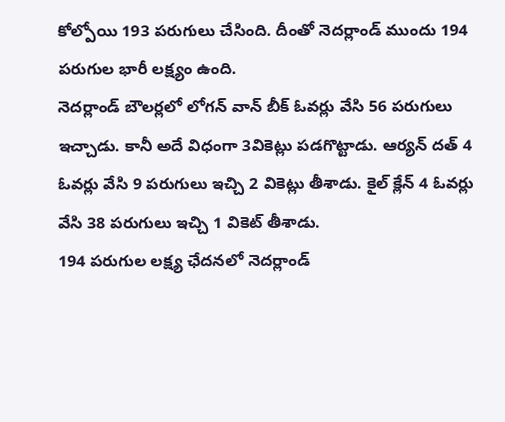కోల్పోయి 193 పరుగులు చేసింది. దీంతో నెదర్లాండ్ ముందు 194 పరుగుల భారీ లక్ష్యం ఉంది.
నెదర్లాండ్ బౌలర్లలో లోగన్ వాన్ బీక్ ఓవర్లు వేసి 56 పరుగులు ఇచ్చాడు. కానీ అదే విధంగా 3వికెట్లు పడగొట్టాడు. ఆర్యన్ దత్ 4 ఓవర్లు వేసి 9 పరుగులు ఇచ్చి 2 వికెట్లు తీశాడు. కైల్ క్లేన్ 4 ఓవర్లు వేసి 38 పరుగులు ఇచ్చి 1 వికెట్ తీశాడు.
194 పరుగుల లక్ష్య ఛేదనలో నెదర్లాండ్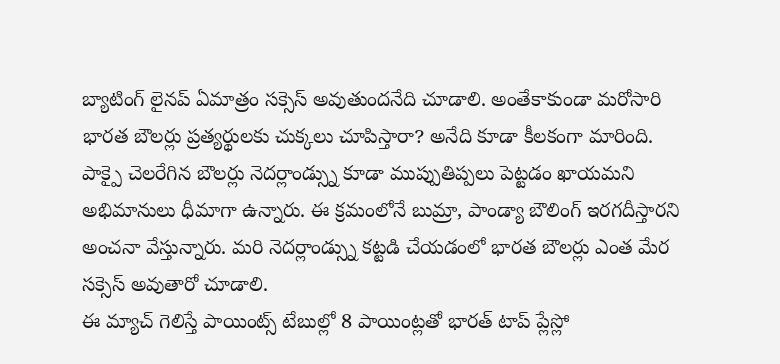బ్యాటింగ్ లైనప్ ఏమాత్రం సక్సెస్ అవుతుందనేది చూడాలి. అంతేకాకుండా మరోసారి భారత బౌలర్లు ప్రత్యర్థులకు చుక్కలు చూపిస్తారా? అనేది కూడా కీలకంగా మారింది. పాక్పై చెలరేగిన బౌలర్లు నెదర్లాండ్స్ను కూడా ముప్పుతిప్పలు పెట్టడం ఖాయమని అభిమానులు ధీమాగా ఉన్నారు. ఈ క్రమంలోనే బుమ్రా, పాండ్యా బౌలింగ్ ఇరగదీస్తారని అంచనా వేస్తున్నారు. మరి నెదర్లాండ్స్ను కట్టడి చేయడంలో భారత బౌలర్లు ఎంత మేర సక్సెస్ అవుతారో చూడాలి.
ఈ మ్యాచ్ గెలిస్తే పాయింట్స్ టేబుల్లో 8 పాయింట్లతో భారత్ టాప్ ప్లేస్లో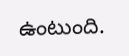ఉంటుంది.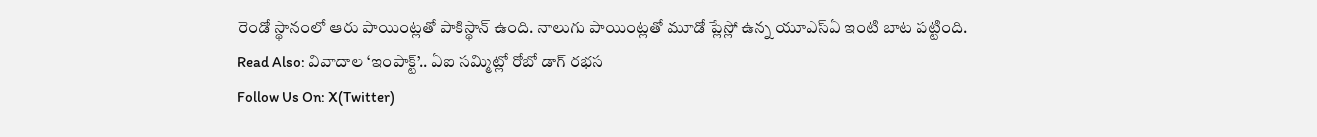రెండో స్థానంలో ఆరు పాయింట్లతో పాకిస్థాన్ ఉంది. నాలుగు పాయింట్లతో మూడో ప్లేస్లో ఉన్న యూఎస్ఏ ఇంటి బాట పట్టింది.
Read Also: వివాదాల ‘ఇంపాక్ట్’.. ఏఐ సమ్మిట్లో రోబో డాగ్ రభస
Follow Us On: X(Twitter)